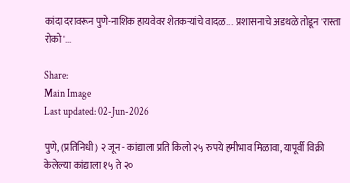कांदा दरावरून पुणे-नाशिक हायवेवर शेतकऱ्यांचे वादळ...  प्रशासनाचे अडथळे तोडून 'रास्ता रोको'...

Share:
Main Image
Last updated: 02-Jun-2026

पुणे, (प्रतिनिधी) २ जून - कांद्याला प्रति किलो २५ रुपये हमीभाव मिळावा, यापूर्वी विक्री केलेल्या कांद्याला १५ ते २०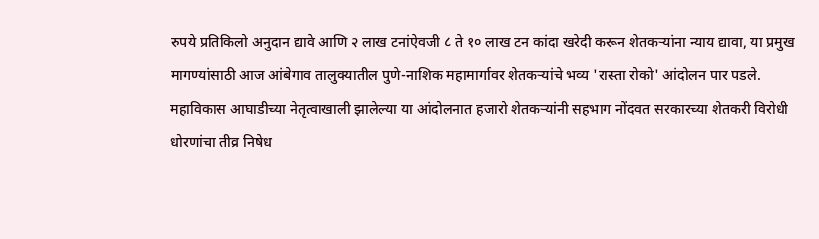रुपये प्रतिकिलो अनुदान द्यावे आणि २ लाख टनांऐवजी ८ ते १० लाख टन कांदा खरेदी करून शेतकऱ्यांना न्याय द्यावा, या प्रमुख मागण्यांसाठी आज आंबेगाव तालुक्यातील पुणे-नाशिक महामार्गावर शेतकऱ्यांचे भव्य 'रास्ता रोको' आंदोलन पार पडले. महाविकास आघाडीच्या नेतृत्वाखाली झालेल्या या आंदोलनात हजारो शेतकऱ्यांनी सहभाग नोंदवत सरकारच्या शेतकरी विरोधी धोरणांचा तीव्र निषेध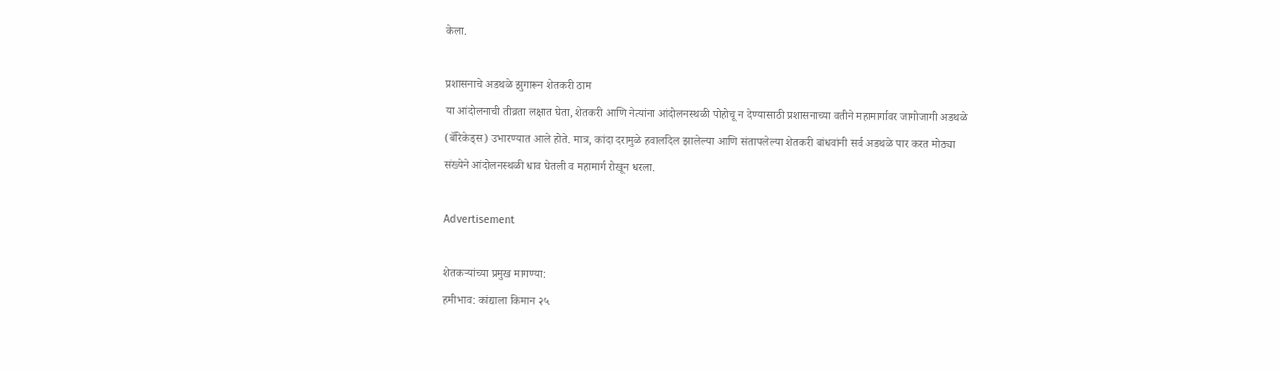केला.

प्रशासनाचे अडथळे झुगारून शेतकरी ठाम
या आंदोलनाची तीव्रता लक्षात घेता, शेतकरी आणि नेत्यांना आंदोलनस्थळी पोहोचू न देण्यासाठी प्रशासनाच्या वतीने महामार्गावर जागोजागी अडथळे (बॅरिकेड्स) उभारण्यात आले होते. मात्र, कांदा दरामुळे हवालदिल झालेल्या आणि संतापलेल्या शेतकरी बांधवांनी सर्व अडथळे पार करत मोठ्या संख्येने आंदोलनस्थळी धाव घेतली व महामार्ग रोखून धरला.

Advertisement

शेतकऱ्यांच्या प्रमुख मागण्या:
हमीभाव: कांद्याला किमान २५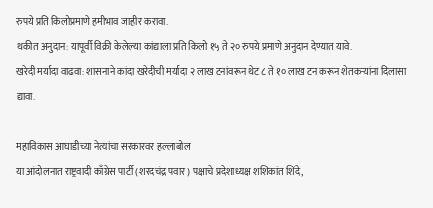रुपये प्रति किलोप्रमाणे हमीभाव जाहीर करावा.
थकीत अनुदान: यापूर्वी विक्री केलेल्या कांद्याला प्रति किलो १५ ते २० रुपये प्रमाणे अनुदान देण्यात यावे.
खरेदी मर्यादा वाढवा: शासनाने कांदा खरेदीची मर्यादा २ लाख टनांवरून थेट ८ ते १० लाख टन करून शेतकऱ्यांना दिलासा द्यावा.

महाविकास आघाडीच्या नेत्यांचा सरकारवर हल्लाबोल
या आंदोलनात राष्ट्रवादी काँग्रेस पार्टी (शरदचंद्र पवार) पक्षाचे प्रदेशाध्यक्ष शशिकांत शिंदे,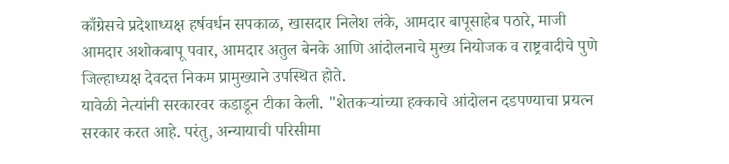काँग्रेसचे प्रदेशाध्यक्ष हर्षवर्धन सपकाळ, खासदार निलेश लंके, आमदार बापूसाहेब पठारे, माजी आमदार अशोकबापू पवार, आमदार अतुल बेनके आणि आंदोलनाचे मुख्य नियोजक व राष्ट्रवादीचे पुणे जिल्हाध्यक्ष देवदत्त निकम प्रामुख्याने उपस्थित होते.
यावेळी नेत्यांनी सरकारवर कडाडून टीका केली. "शेतकऱ्यांच्या हक्काचे आंदोलन दडपण्याचा प्रयत्न सरकार करत आहे. परंतु, अन्यायाची परिसीमा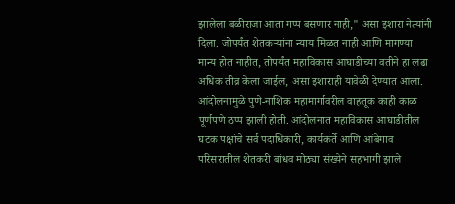झालेला बळीराजा आता गप्प बसणार नाही," असा इशारा नेत्यांनी दिला. जोपर्यंत शेतकऱ्यांना न्याय मिळत नाही आणि मागण्या मान्य होत नाहीत, तोपर्यंत महाविकास आघाडीच्या वतीने हा लढा अधिक तीव्र केला जाईल, असा इशाराही यावेळी देण्यात आला.
आंदोलनामुळे पुणे-नाशिक महामार्गावरील वाहतूक काही काळ पूर्णपणे ठप्प झाली होती. आंदोलनात महाविकास आघाडीतील घटक पक्षांचे सर्व पदाधिकारी, कार्यकर्ते आणि आंबेगाव परिसरातील शेतकरी बांधव मोठ्या संख्येने सहभागी झाले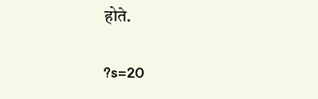होते.

?s=20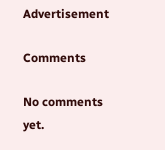Advertisement

Comments

No comments yet.